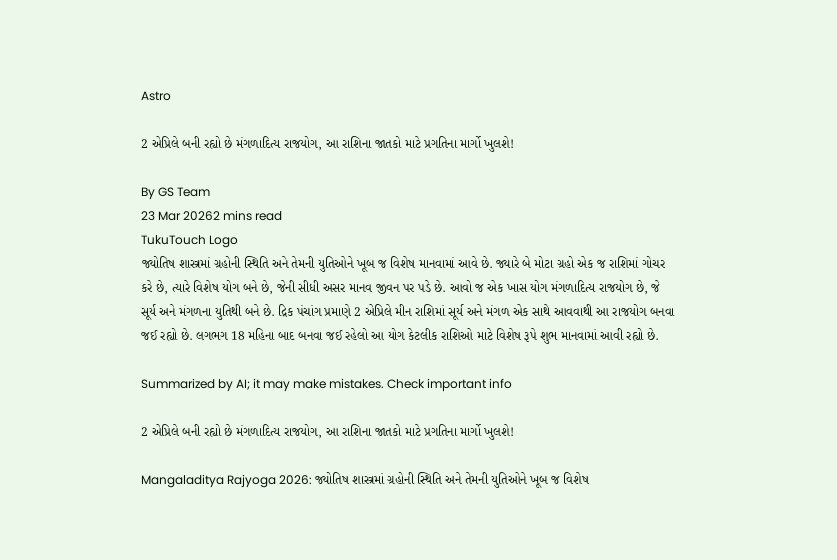Astro

2 એપ્રિલે બની રહ્યો છે મંગળાદિત્ય રાજયોગ, આ રાશિના જાતકો માટે પ્રગતિના માર્ગો ખુલશે!

By GS Team
23 Mar 20262 mins read
TukuTouch Logo
જ્યોતિષ શાસ્ત્રમાં ગ્રહોની સ્થિતિ અને તેમની યુતિઓને ખૂબ જ વિશેષ માનવામાં આવે છે. જ્યારે બે મોટા ગ્રહો એક જ રાશિમાં ગોચર કરે છે, ત્યારે વિશેષ યોગ બને છે, જેની સીધી અસર માનવ જીવન પર પડે છે. આવો જ એક ખાસ યોગ મંગળાદિત્ય રાજયોગ છે, જે સૂર્ય અને મંગળના યુતિથી બને છે. દ્રિક પંચાંગ પ્રમાણે 2 એપ્રિલે મીન રાશિમાં સૂર્ય અને મંગળ એક સાથે આવવાથી આ રાજયોગ બનવા જઈ રહ્યો છે. લગભગ 18 મહિના બાદ બનવા જઈ રહેલો આ યોગ કેટલીક રાશિઓ માટે વિશેષ રૂપે શુભ માનવામાં આવી રહ્યો છે.

Summarized by AI; it may make mistakes. Check important info

2 એપ્રિલે બની રહ્યો છે મંગળાદિત્ય રાજયોગ, આ રાશિના જાતકો માટે પ્રગતિના માર્ગો ખુલશે!

Mangaladitya Rajyoga 2026: જ્યોતિષ શાસ્ત્રમાં ગ્રહોની સ્થિતિ અને તેમની યુતિઓને ખૂબ જ વિશેષ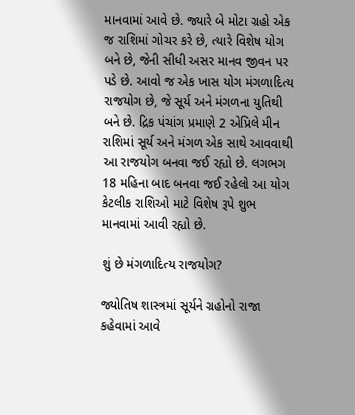માનવામાં આવે છે. જ્યારે બે મોટા ગ્રહો એક જ રાશિમાં ગોચર કરે છે, ત્યારે વિશેષ યોગ બને છે, જેની સીધી અસર માનવ જીવન પર પડે છે. આવો જ એક ખાસ યોગ મંગળાદિત્ય રાજયોગ છે, જે સૂર્ય અને મંગળના યુતિથી બને છે. દ્રિક પંચાંગ પ્રમાણે 2 એપ્રિલે મીન રાશિમાં સૂર્ય અને મંગળ એક સાથે આવવાથી આ રાજયોગ બનવા જઈ રહ્યો છે. લગભગ 18 મહિના બાદ બનવા જઈ રહેલો આ યોગ કેટલીક રાશિઓ માટે વિશેષ રૂપે શુભ માનવામાં આવી રહ્યો છે.

શું છે મંગળાદિત્ય રાજયોગ?

જ્યોતિષ શાસ્ત્રમાં સૂર્યને ગ્રહોનો રાજા કહેવામાં આવે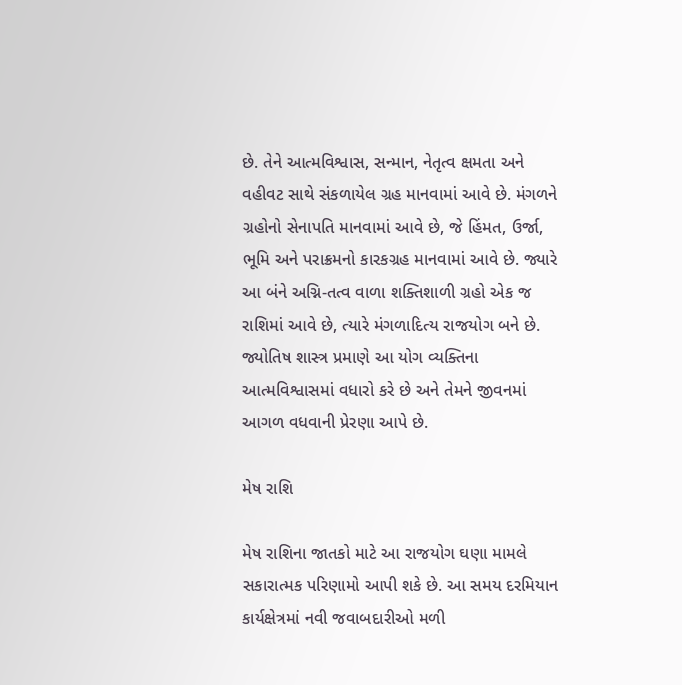છે. તેને આત્મવિશ્વાસ, સન્માન, નેતૃત્વ ક્ષમતા અને વહીવટ સાથે સંકળાયેલ ગ્રહ માનવામાં આવે છે. મંગળને ગ્રહોનો સેનાપતિ માનવામાં આવે છે, જે હિંમત, ઉર્જા, ભૂમિ અને પરાક્રમનો કારકગ્રહ માનવામાં આવે છે. જ્યારે આ બંને અગ્નિ-તત્વ વાળા શક્તિશાળી ગ્રહો એક જ રાશિમાં આવે છે, ત્યારે મંગળાદિત્ય રાજયોગ બને છે. જ્યોતિષ શાસ્ત્ર પ્રમાણે આ યોગ વ્યક્તિના આત્મવિશ્વાસમાં વધારો કરે છે અને તેમને જીવનમાં આગળ વધવાની પ્રેરણા આપે છે.

મેષ રાશિ

મેષ રાશિના જાતકો માટે આ રાજયોગ ઘણા મામલે સકારાત્મક પરિણામો આપી શકે છે. આ સમય દરમિયાન કાર્યક્ષેત્રમાં નવી જવાબદારીઓ મળી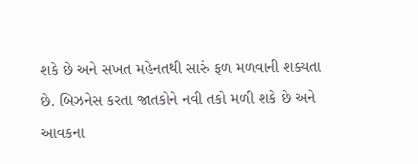શકે છે અને સખત મહેનતથી સારું ફળ મળવાની શક્યતા છે. બિઝનેસ કરતા જાતકોને નવી તકો મળી શકે છે અને આવકના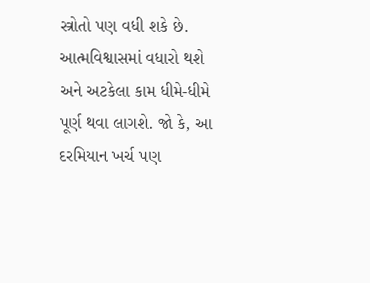સ્ત્રોતો પણ વધી શકે છે. આત્મવિશ્વાસમાં વધારો થશે અને અટકેલા કામ ધીમે-ધીમે પૂર્ણ થવા લાગશે. જો કે, આ દરમિયાન ખર્ચ પણ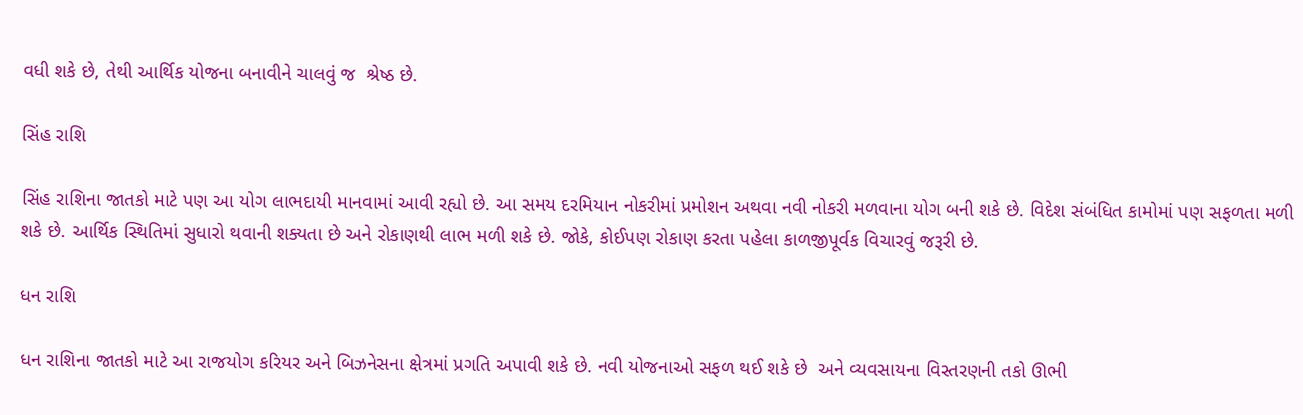વધી શકે છે, તેથી આર્થિક યોજના બનાવીને ચાલવું જ  શ્રેષ્ઠ છે.

સિંહ રાશિ

સિંહ રાશિના જાતકો માટે પણ આ યોગ લાભદાયી માનવામાં આવી રહ્યો છે. આ સમય દરમિયાન નોકરીમાં પ્રમોશન અથવા નવી નોકરી મળવાના યોગ બની શકે છે. વિદેશ સંબંધિત કામોમાં પણ સફળતા મળી શકે છે. આર્થિક સ્થિતિમાં સુધારો થવાની શક્યતા છે અને રોકાણથી લાભ મળી શકે છે. જોકે, કોઈપણ રોકાણ કરતા પહેલા કાળજીપૂર્વક વિચારવું જરૂરી છે.

ધન રાશિ

ધન રાશિના જાતકો માટે આ રાજયોગ કરિયર અને બિઝનેસના ક્ષેત્રમાં પ્રગતિ અપાવી શકે છે. નવી યોજનાઓ સફળ થઈ શકે છે  અને વ્યવસાયના વિસ્તરણની તકો ઊભી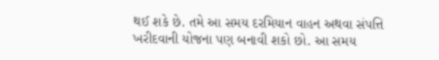થઈ શકે છે. તમે આ સમય દરમિયાન વાહન અથવા સંપત્તિ ખરીદવાની યોજના પણ બનાવી શકો છો. આ સમય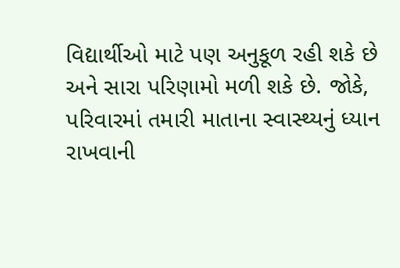વિદ્યાર્થીઓ માટે પણ અનુકૂળ રહી શકે છે અને સારા પરિણામો મળી શકે છે. જોકે, પરિવારમાં તમારી માતાના સ્વાસ્થ્યનું ધ્યાન રાખવાની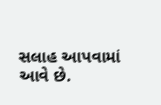સલાહ આપવામાં આવે છે.